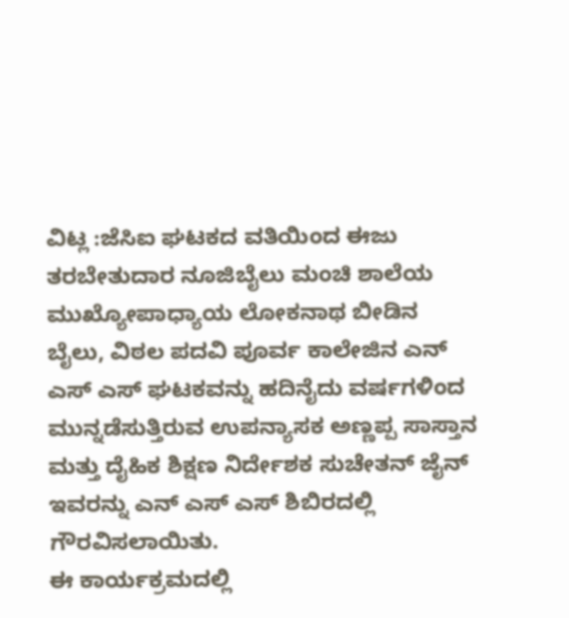ವಿಟ್ಲ :ಜೆಸಿಐ ಘಟಕದ ವತಿಯಿಂದ ಈಜು ತರಬೇತುದಾರ ನೂಜಿಬೈಲು ಮಂಚಿ ಶಾಲೆಯ ಮುಖ್ಯೋಪಾಧ್ಯಾಯ ಲೋಕನಾಥ ಬೀಡಿನ ಬೈಲು, ವಿಠಲ ಪದವಿ ಪೂರ್ವ ಕಾಲೇಜಿನ ಎನ್ ಎಸ್ ಎಸ್ ಘಟಕವನ್ನು ಹದಿನೈದು ವರ್ಷಗಳಿಂದ ಮುನ್ನಡೆಸುತ್ತಿರುವ ಉಪನ್ಯಾಸಕ ಅಣ್ಣಪ್ಪ ಸಾಸ್ತಾನ ಮತ್ತು ದೈಹಿಕ ಶಿಕ್ಷಣ ನಿರ್ದೇಶಕ ಸುಚೇತನ್ ಜೈನ್ ಇವರನ್ನು ಎನ್ ಎಸ್ ಎಸ್ ಶಿಬಿರದಲ್ಲಿ ಗೌರವಿಸಲಾಯಿತು.
ಈ ಕಾರ್ಯಕ್ರಮದಲ್ಲಿ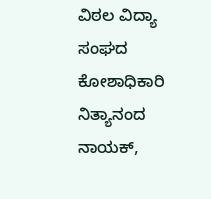ವಿಠಲ ವಿದ್ಯಾ ಸಂಘದ ಕೋಶಾಧಿಕಾರಿ ನಿತ್ಯಾನಂದ ನಾಯಕ್,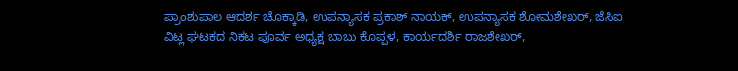ಪ್ರಾಂಶುಪಾಲ ಆದರ್ಶ ಚೊಕ್ಕಾಡಿ, ಉಪನ್ಯಾಸಕ ಪ್ರಕಾಶ್ ನಾಯಕ್, ಉಪನ್ಯಾಸಕ ಶೋಮಶೇಖರ್, ಜೆಸಿಐ ವಿಟ್ಲ ಘಟಕದ ನಿಕಟ ಪೂರ್ವ ಅಧ್ಯಕ್ಷ ಬಾಬು ಕೊಪ್ಪಳ, ಕಾರ್ಯದರ್ಶಿ ರಾಜಶೇಖರ್,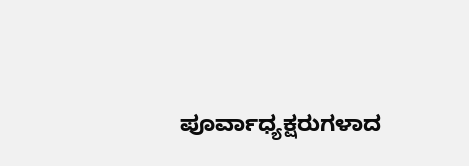ಪೂರ್ವಾಧ್ಯಕ್ಷರುಗಳಾದ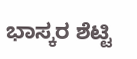ಭಾಸ್ಕರ ಶೆಟ್ಟಿ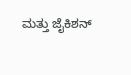ಮತ್ತು ಜೈಕಿಶನ್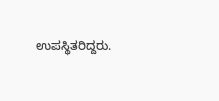ಉಪಸ್ಥಿತರಿದ್ದರು.